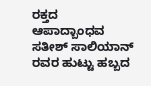ರಕ್ತದ ಆಪಾದ್ಬಾಂಧವ ಸತೀಶ್ ಸಾಲಿಯಾನ್ ರವರ ಹುಟ್ಟು ಹಬ್ಬದ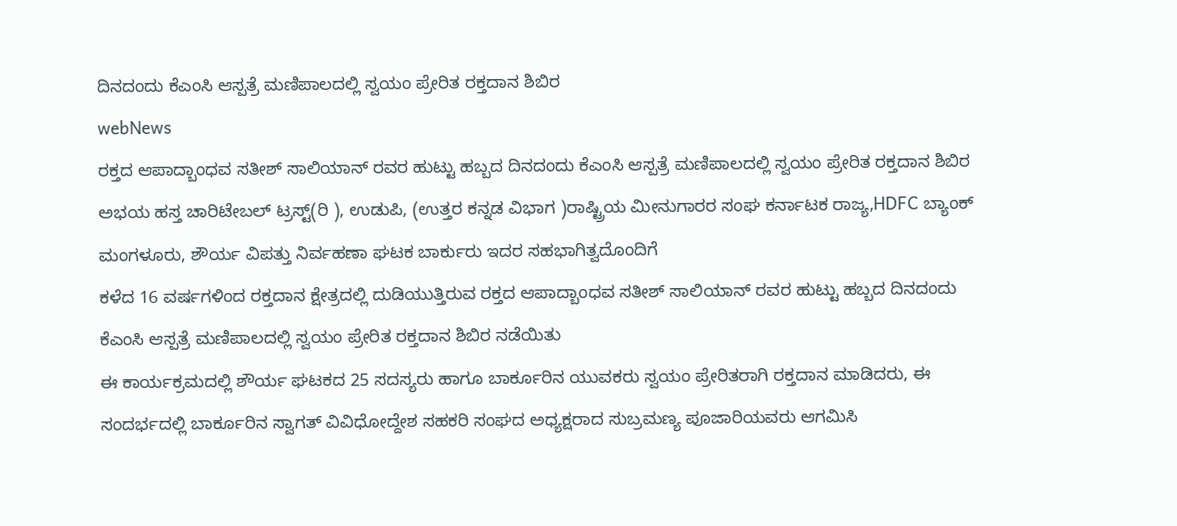ದಿನದಂದು ಕೆಎಂಸಿ ಆಸ್ಪತ್ರೆ ಮಣಿಪಾಲದಲ್ಲಿ ಸ್ವಯಂ ಪ್ರೇರಿತ ರಕ್ತದಾನ ಶಿಬಿರ
webNews
ರಕ್ತದ ಆಪಾದ್ಬಾಂಧವ ಸತೀಶ್ ಸಾಲಿಯಾನ್ ರವರ ಹುಟ್ಟು ಹಬ್ಬದ ದಿನದಂದು ಕೆಎಂಸಿ ಆಸ್ಪತ್ರೆ ಮಣಿಪಾಲದಲ್ಲಿ ಸ್ವಯಂ ಪ್ರೇರಿತ ರಕ್ತದಾನ ಶಿಬಿರ
ಅಭಯ ಹಸ್ತ ಚಾರಿಟೇಬಲ್ ಟ್ರಸ್ಟ್(ರಿ ), ಉಡುಪಿ, (ಉತ್ತರ ಕನ್ನಡ ವಿಭಾಗ )ರಾಷ್ಟ್ರಿಯ ಮೀನುಗಾರರ ಸಂಘ ಕರ್ನಾಟಕ ರಾಜ್ಯ,HDFC ಬ್ಯಾಂಕ್ ಮಂಗಳೂರು, ಶೌರ್ಯ ವಿಪತ್ತು ನಿರ್ವಹಣಾ ಘಟಕ ಬಾರ್ಕುರು ಇದರ ಸಹಭಾಗಿತ್ವದೊಂದಿಗೆ
ಕಳೆದ 16 ವರ್ಷಗಳಿಂದ ರಕ್ತದಾನ ಕ್ಷೇತ್ರದಲ್ಲಿ ದುಡಿಯುತ್ತಿರುವ ರಕ್ತದ ಆಪಾದ್ಬಾಂಧವ ಸತೀಶ್ ಸಾಲಿಯಾನ್ ರವರ ಹುಟ್ಟು ಹಬ್ಬದ ದಿನದಂದು ಕೆಎಂಸಿ ಆಸ್ಪತ್ರೆ ಮಣಿಪಾಲದಲ್ಲಿ ಸ್ವಯಂ ಪ್ರೇರಿತ ರಕ್ತದಾನ ಶಿಬಿರ ನಡೆಯಿತು
ಈ ಕಾರ್ಯಕ್ರಮದಲ್ಲಿ ಶೌರ್ಯ ಘಟಕದ 25 ಸದಸ್ಯರು ಹಾಗೂ ಬಾರ್ಕೂರಿನ ಯುವಕರು ಸ್ವಯಂ ಪ್ರೇರಿತರಾಗಿ ರಕ್ತದಾನ ಮಾಡಿದರು, ಈ ಸಂದರ್ಭದಲ್ಲಿ ಬಾರ್ಕೂರಿನ ಸ್ವಾಗತ್ ವಿವಿಧೋದ್ದೇಶ ಸಹಕರಿ ಸಂಘದ ಅಧ್ಯಕ್ಷರಾದ ಸುಬ್ರಮಣ್ಯ ಪೂಜಾರಿಯವರು ಆಗಮಿಸಿ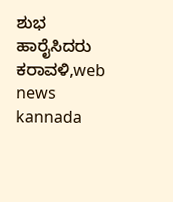ಶುಭ ಹಾರೈಸಿದರು
ಕರಾವಳಿ,web news kannada